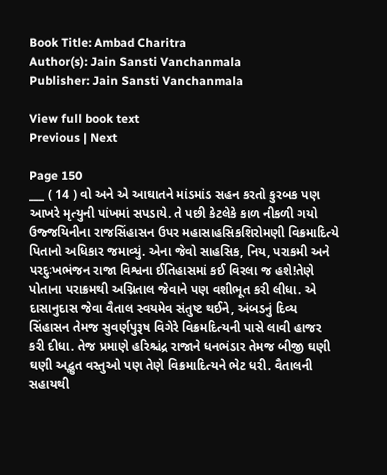Book Title: Ambad Charitra
Author(s): Jain Sansti Vanchanmala
Publisher: Jain Sansti Vanchanmala

View full book text
Previous | Next

Page 150
___ ( 14 ) વો અને એ આઘાતને માંડમાંડ સહન કરતો કુરબક પણ આખરે મૃત્યુની પાંખમાં સપડાયે. તે પછી કેટલેકે કાળ નીકળી ગયો ઉજ્જયિનીના રાજસિંહાસન ઉપર મહાસાહસિકશિરોમણી વિક્રમાદિત્યે પિતાનો અધિકાર જમાવ્યું. એના જેવો સાહસિક, નિય, પરાકમી અને પરદુઃખભંજન રાજા વિશ્વના ઈતિહાસમાં કઈ વિરલા જ હશે!તેણે પોતાના પરાક્રમથી અગ્નિતાલ જેવાને પણ વશીભૂત કરી લીધા. એ દાસાનુદાસ જેવા વૈતાલ સ્વયમેવ સંતુષ્ટ થઈને, અંબડનું દિવ્ય સિંહાસન તેમજ સુવર્ણપુરૂષ વિગેરે વિક્રમદિત્યની પાસે લાવી હાજર કરી દીધા. તેજ પ્રમાણે હરિશ્ચંદ્ર રાજાને ધનભંડાર તેમજ બીજી ઘણી ઘણી અદ્ભુત વસ્તુઓ પણ તેણે વિક્રમાદિત્યને ભેટ ધરી. વૈતાલની સહાયથી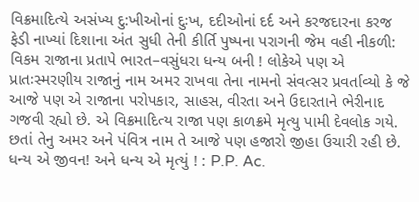વિક્રમાદિત્યે અસંખ્ય દુ:ખીઓનાં દુઃખ, દદીઓનાં દર્દ અને કરજદારના કરજ ફેડી નાખ્યાં દિશાના અંત સુધી તેની કીર્તિ પુષ્પના પરાગની જેમ વહી નીકળી: વિકમ રાજાના પ્રતાપે ભારત–વસુંધરા ધન્ય બની ! લોકેએ પણ એ પ્રાતઃસ્મરણીય રાજાનું નામ અમર રાખવા તેના નામનો સંવત્સર પ્રવર્તાવ્યો કે જે આજે પણ એ રાજાના પરોપકાર, સાહસ, વીરતા અને ઉદારતાને ભેરીનાદ ગજવી રહ્યો છે. એ વિક્રમાદિત્ય રાજા પણ કાળક્રમે મૃત્યુ પામી દેવલોક ગયે. છતાં તેનુ અમર અને પંવિત્ર નામ તે આજે પણ હજારો જીહા ઉચારી રહી છે. ધન્ય એ જીવન! અને ધન્ય એ મૃત્યું ! : P.P. Ac.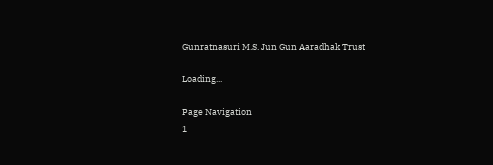Gunratnasuri M.S. Jun Gun Aaradhak Trust

Loading...

Page Navigation
1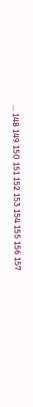... 148 149 150 151 152 153 154 155 156 157